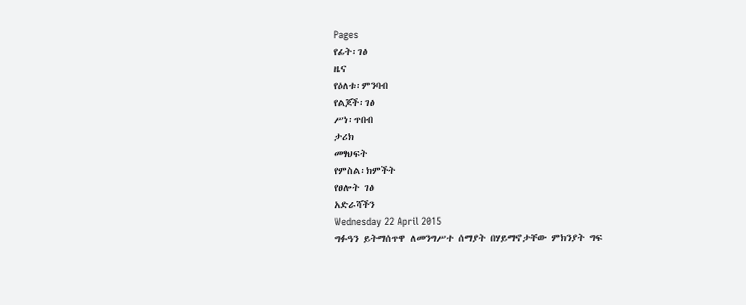Pages
የፊት፡ገፅ
ዜና
የዕለቱ፡ምንባብ
የልጆች፡ገፅ
ሥነ፡ጥበብ
ታሪክ
መፃህፍት
የምስል፡ክምችት
የፀሎት ገፅ
አድራሻችን
Wednesday 22 April 2015
ግፉዓን ይትማሰጥዋ ለመንግሥተ ሰማያት በሃይማኖታቸው ምክንያት ግፍ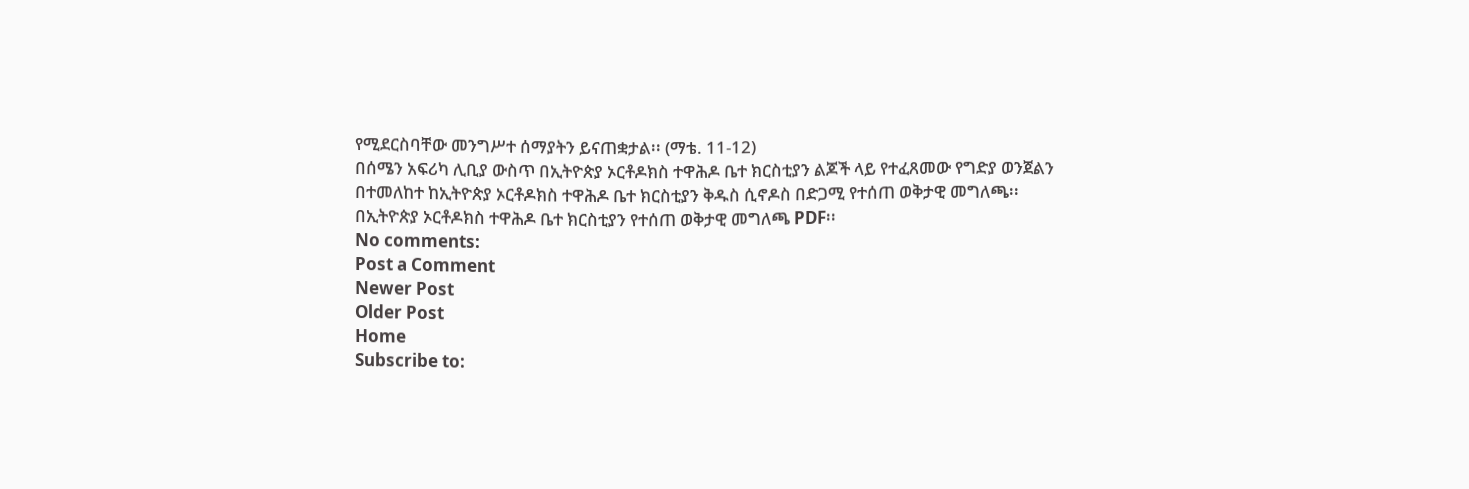የሚደርስባቸው መንግሥተ ሰማያትን ይናጠቋታል፡፡ (ማቴ. 11-12)
በሰሜን አፍሪካ ሊቢያ ውስጥ በኢትዮጵያ ኦርቶዶክስ ተዋሕዶ ቤተ ክርስቲያን ልጆች ላይ የተፈጸመው የግድያ ወንጀልን በተመለከተ ከኢትዮጵያ ኦርቶዶክስ ተዋሕዶ ቤተ ክርስቲያን ቅዱስ ሲኖዶስ በድጋሚ የተሰጠ ወቅታዊ መግለጫ፡፡
በኢትዮጵያ ኦርቶዶክስ ተዋሕዶ ቤተ ክርስቲያን የተሰጠ ወቅታዊ መግለጫ PDF፡፡
No comments:
Post a Comment
Newer Post
Older Post
Home
Subscribe to: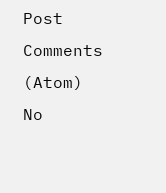Post Comments (Atom)
No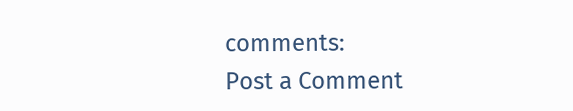comments:
Post a Comment